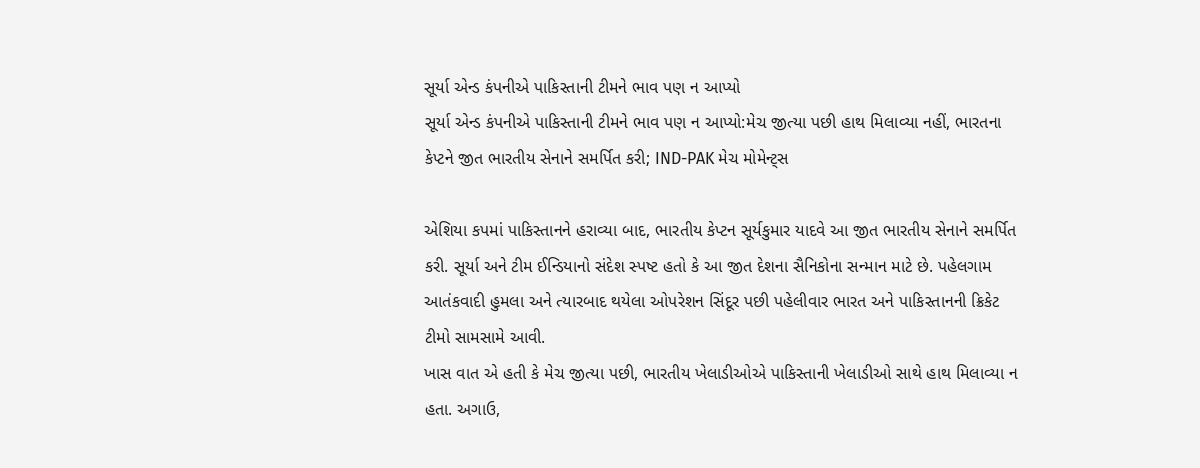સૂર્યા એન્ડ કંપનીએ પાકિસ્તાની ટીમને ભાવ પણ ન આપ્યો
સૂર્યા એન્ડ કંપનીએ પાકિસ્તાની ટીમને ભાવ પણ ન આપ્યો:મેચ જીત્યા પછી હાથ મિલાવ્યા નહીં, ભારતના કેપ્ટને જીત ભારતીય સેનાને સમર્પિત કરી; IND-PAK મેચ મોમેન્ટ્સ

એશિયા કપમાં પાકિસ્તાનને હરાવ્યા બાદ, ભારતીય કેપ્ટન સૂર્યકુમાર યાદવે આ જીત ભારતીય સેનાને સમર્પિત કરી. સૂર્યા અને ટીમ ઈન્ડિયાનો સંદેશ સ્પષ્ટ હતો કે આ જીત દેશના સૈનિકોના સન્માન માટે છે. પહેલગામ આતંકવાદી હુમલા અને ત્યારબાદ થયેલા ઓપરેશન સિંદૂર પછી પહેલીવાર ભારત અને પાકિસ્તાનની ક્રિકેટ ટીમો સામસામે આવી.
ખાસ વાત એ હતી કે મેચ જીત્યા પછી, ભારતીય ખેલાડીઓએ પાકિસ્તાની ખેલાડીઓ સાથે હાથ મિલાવ્યા ન હતા. અગાઉ,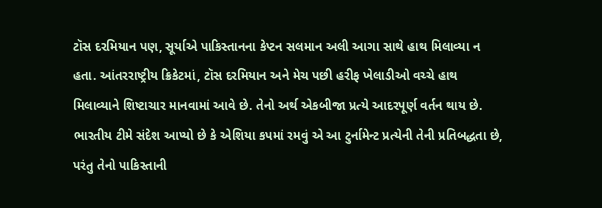ટૉસ દરમિયાન પણ, સૂર્યાએ પાકિસ્તાનના કેપ્ટન સલમાન અલી આગા સાથે હાથ મિલાવ્યા ન હતા. આંતરરાષ્ટ્રીય ક્રિકેટમાં, ટૉસ દરમિયાન અને મેચ પછી હરીફ ખેલાડીઓ વચ્ચે હાથ મિલાવ્યાને શિષ્ટાચાર માનવામાં આવે છે. તેનો અર્થ એકબીજા પ્રત્યે આદરપૂર્ણ વર્તન થાય છે. ભારતીય ટીમે સંદેશ આપ્યો છે કે એશિયા કપમાં રમવું એ આ ટુર્નામેન્ટ પ્રત્યેની તેની પ્રતિબદ્ધતા છે, પરંતુ તેનો પાકિસ્તાની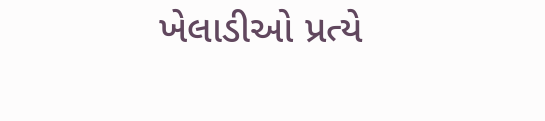ખેલાડીઓ પ્રત્યે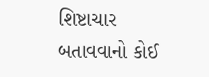શિષ્ટાચાર બતાવવાનો કોઈ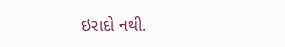ઇરાદો નથી.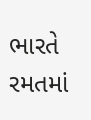ભારતે રમતમાં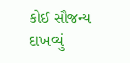કોઈ સૌજન્ય દાખવ્યું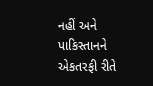નહીં અને પાકિસ્તાનને એકતરફી રીતે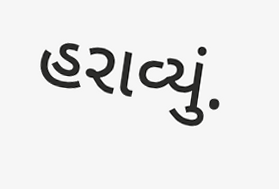હરાવ્યું.